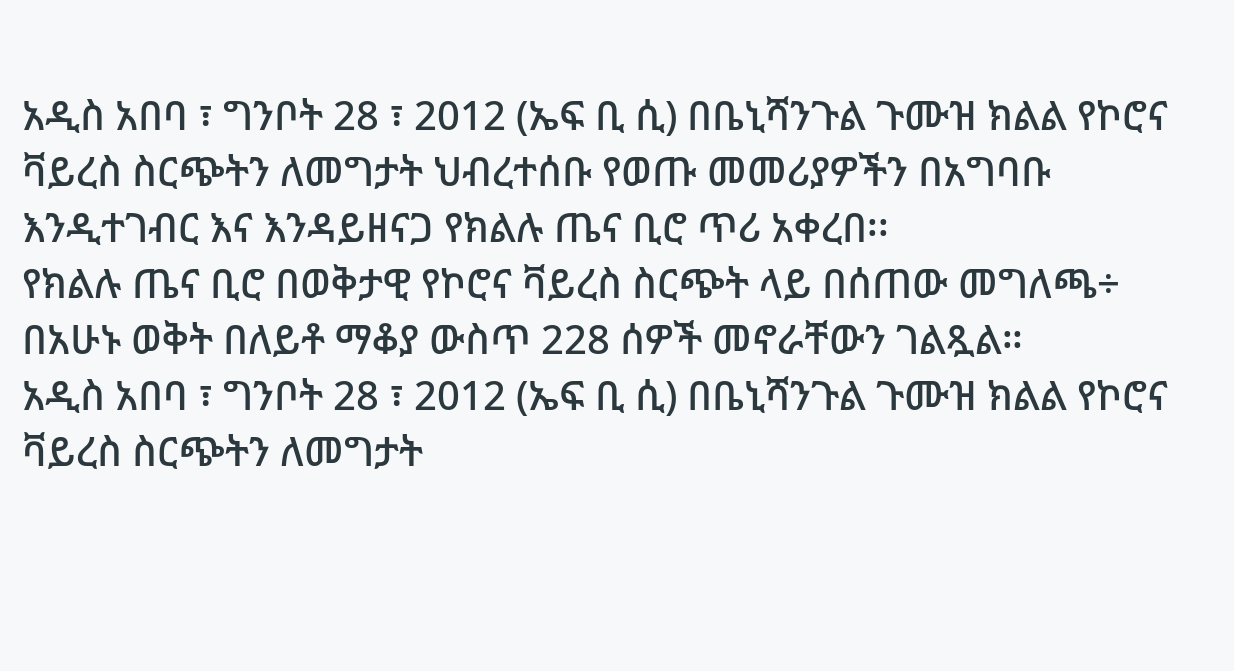አዲስ አበባ ፣ ግንቦት 28 ፣ 2012 (ኤፍ ቢ ሲ) በቤኒሻንጉል ጉሙዝ ክልል የኮሮና ቫይረስ ስርጭትን ለመግታት ህብረተሰቡ የወጡ መመሪያዎችን በአግባቡ እንዲተገብር እና እንዳይዘናጋ የክልሉ ጤና ቢሮ ጥሪ አቀረበ፡፡
የክልሉ ጤና ቢሮ በወቅታዊ የኮሮና ቫይረስ ስርጭት ላይ በሰጠው መግለጫ÷ በአሁኑ ወቅት በለይቶ ማቆያ ውስጥ 228 ሰዎች መኖራቸውን ገልጿል።
አዲስ አበባ ፣ ግንቦት 28 ፣ 2012 (ኤፍ ቢ ሲ) በቤኒሻንጉል ጉሙዝ ክልል የኮሮና ቫይረስ ስርጭትን ለመግታት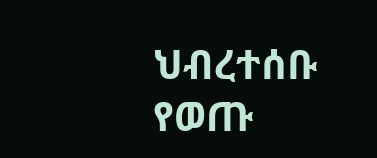ህብረተሰቡ የወጡ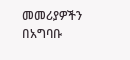መመሪያዎችን በአግባቡ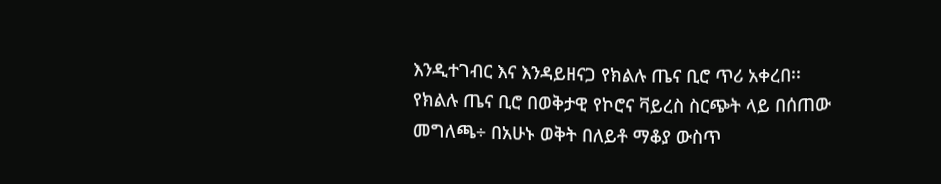እንዲተገብር እና እንዳይዘናጋ የክልሉ ጤና ቢሮ ጥሪ አቀረበ፡፡
የክልሉ ጤና ቢሮ በወቅታዊ የኮሮና ቫይረስ ስርጭት ላይ በሰጠው መግለጫ÷ በአሁኑ ወቅት በለይቶ ማቆያ ውስጥ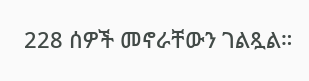228 ሰዎች መኖራቸውን ገልጿል።